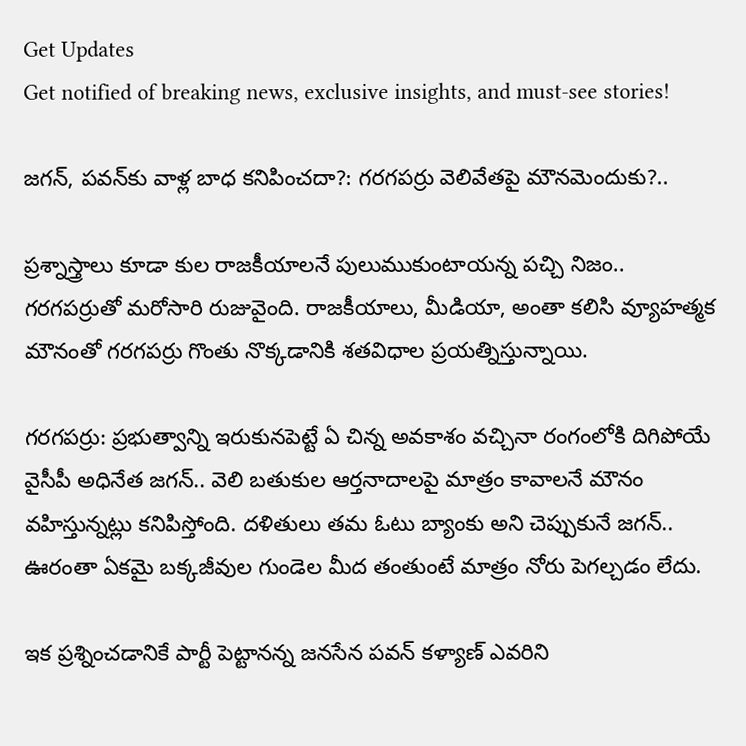Get Updates
Get notified of breaking news, exclusive insights, and must-see stories!

జగన్, పవన్‌కు వాళ్ల బాధ కనిపించదా?: గరగపర్రు వెలివేతపై మౌనమెందుకు?..

ప్రశ్నాస్త్రాలు కూడా కుల రాజకీయాలనే పులుముకుంటాయన్న పచ్చి నిజం.. గరగపర్రుతో మరోసారి రుజువైంది. రాజకీయాలు, మీడియా, అంతా కలిసి వ్యూహత్మక మౌనంతో గరగపర్రు గొంతు నొక్కడానికి శతవిధాల ప్రయత్నిస్తున్నాయి.

గరగపర్రు: ప్రభుత్వాన్ని ఇరుకునపెట్టే ఏ చిన్న అవకాశం వచ్చినా రంగంలోకి దిగిపోయే వైసీపీ అధినేత జగన్.. వెలి బతుకుల ఆర్తనాదాలపై మాత్రం కావాలనే మౌనం వహిస్తున్నట్లు కనిపిస్తోంది. దళితులు తమ ఓటు బ్యాంకు అని చెప్పుకునే జగన్.. ఊరంతా ఏకమై బక్కజీవుల గుండెల మీద తంతుంటే మాత్రం నోరు పెగల్చడం లేదు.

ఇక ప్రశ్నించడానికే పార్టీ పెట్టానన్న జనసేన పవన్ కళ్యాణ్ ఎవరిని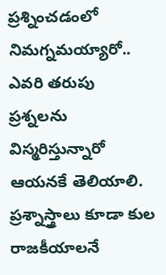ప్రశ్నించడంలో నిమగ్నమయ్యారో.. ఎవరి తరుపు ప్రశ్నలను విస్మరిస్తున్నారో ఆయనకే తెలియాలి. ప్రశ్నాస్త్రాలు కూడా కుల రాజకీయాలనే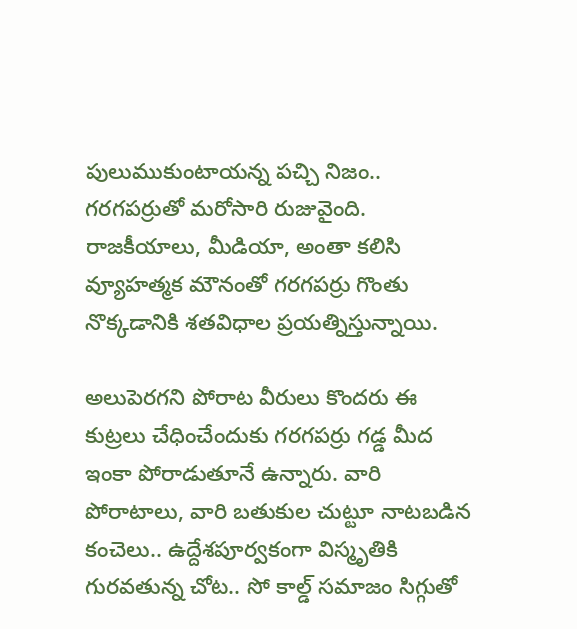పులుముకుంటాయన్న పచ్చి నిజం.. గరగపర్రుతో మరోసారి రుజువైంది. రాజకీయాలు, మీడియా, అంతా కలిసి వ్యూహత్మక మౌనంతో గరగపర్రు గొంతు నొక్కడానికి శతవిధాల ప్రయత్నిస్తున్నాయి.

అలుపెరగని పోరాట వీరులు కొందరు ఈ కుట్రలు చేధించేందుకు గరగపర్రు గడ్డ మీద ఇంకా పోరాడుతూనే ఉన్నారు. వారి పోరాటాలు, వారి బతుకుల చుట్టూ నాటబడిన కంచెలు.. ఉద్దేశపూర్వకంగా విస్మృతికి గురవతున్న చోట.. సో కాల్డ్ సమాజం సిగ్గుతో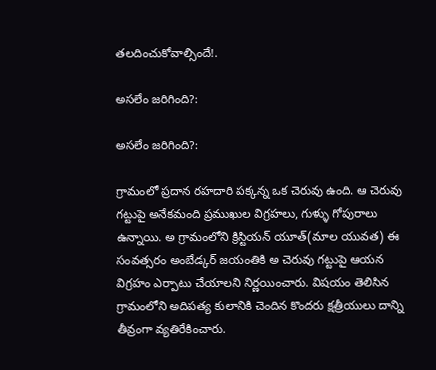తలదించుకోవాల్సిందే!.

అసలేం జరిగింది?:

అసలేం జరిగింది?:

గ్రామంలో ప్రదాన రహదారి పక్కన్న ఒక చెరువు ఉంది. ఆ చెరువు గట్టుపై అనేకమంది ప్రముఖుల విగ్రహలు, గుళ్ళు గోపురాలు ఉన్నాయి. అ గ్రామంలోని క్రిస్టియన్ యూత్(మాల యువత) ఈ సంవత్సరం అంబేడ్కర్ జయంతికి అ చెరువు గట్టుపై ఆయన విగ్రహం ఎర్పాటు చేయాలని నిర్ణయించారు. విషయం తెలిసిన గ్రామంలోని అదిపత్య కులానికి చెందిన కొందరు క్షత్రీయులు దాన్ని తీవ్రంగా వ్యతిరేకించారు.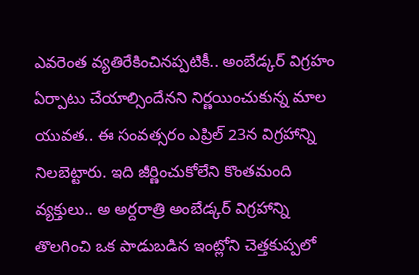ఎవరెంత వ్యతిరేకించినప్పటికీ.. అంబేడ్కర్ విగ్రహం ఏర్పాటు చేయాల్సిందేనని నిర్ణయించుకున్న మాల యువత.. ఈ సంవత్సరం ఎప్రిల్ 23న విగ్రహాన్ని నిలబెట్టారు. ఇది జీర్ణించుకోలేని కొంతమంది వ్యక్తులు.. అ అర్దరాత్రి అంబేడ్కర్ విగ్రహాన్ని తొలగించి ఒక పాడుబడిన ఇంట్లోని చెత్తకుప్పలో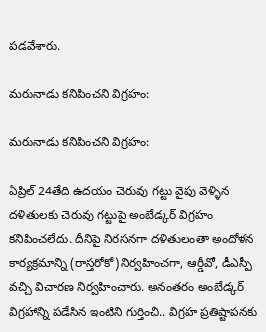పడవేశారు.

మరునాడు కనిపించని విగ్రహం:

మరునాడు కనిపించని విగ్రహం:

ఏప్రిల్ 24తేది ఉదయం చెరువు గట్టు వైపు వెళ్ళిన దళితులకు చెరువు గట్టుపై అంబేడ్కర్ విగ్రహం కనిపించలేదు. దీనిపై నిరసనగా దళితులంతా అందోళన కార్యక్రమాన్ని (రాస్తరోకో)నిర్వహించగా, ఆర్డీవో, డీఎస్పీ వచ్చి విచారణ నిర్వహించారు. అనంతరం అంబేడ్కర్ విగ్రహాన్ని పడేసిన ఇంటిని గుర్తించి.. విగ్రహ ప్రతిష్టాపనకు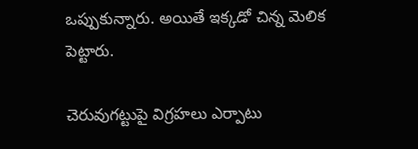ఒప్పుకున్నారు. అయితే ఇక్కడో చిన్న మెలిక పెట్టారు.

చెరువుగట్టుపై విగ్రహలు ఎర్పాటు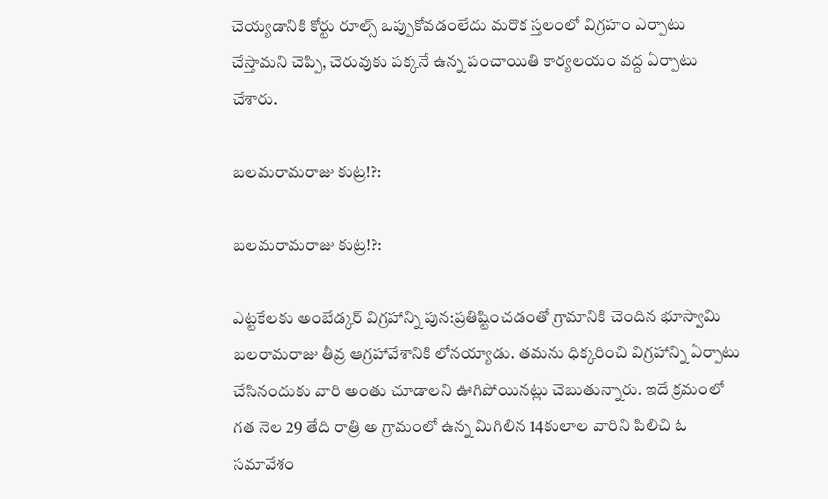చెయ్యడానికి కోర్టు రూల్స్ ఒప్పుకోవడంలేదు మరొక స్తలంలో విగ్రహం ఎర్పాటు చేస్తామని చెప్పి, చెరువుకు పక్కనే ఉన్న పంచాయితి కార్యలయం వద్ద ఏర్పాటు చేశారు.

బలమరామరాజు కుట్ర!?:

బలమరామరాజు కుట్ర!?:

ఎట్టకేలకు అంబేడ్కర్ విగ్రహాన్ని పున:ప్రతిష్టించడంతో గ్రామానికి చెందిన భూస్వామి బలరామరాజు తీవ్ర ఆగ్రహావేశానికి లోనయ్యాడు. తమను ధిక్కరించి విగ్రహాన్ని ఏర్పాటు చేసినందుకు వారి అంతు చూడాలని ఊగిపోయినట్లు చెబుతున్నారు. ఇదే క్రమంలో గత నెల 29 తేది రాత్రి అ గ్రామంలో ఉన్న మిగిలిన 14కులాల వారిని పిలిచి ఓ సమావేశం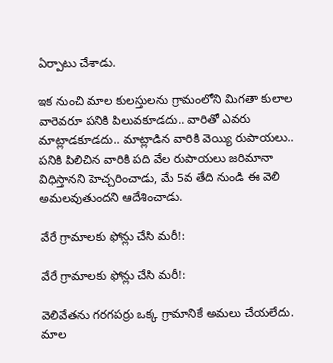ఏర్పాటు చేశాడు.

ఇక నుంచి మాల కులస్తులను గ్రామంలోని మిగతా కులాల వారెవరూ పనికి పిలువకూడదు.. వారితో ఎవరు మాట్లాడకూడదు.. మాట్లాడిన వారికి వెయ్యి రుపాయలు.. పనికి పిలిచిన వారికి పది వేల రుపాయలు జరిమానా విధిస్తానని హెచ్చరించాడు, మే 5వ తేది నుండి ఈ వెలి అమలవుతుందని ఆదేశించాడు.

వేరే గ్రామాలకు ఫోన్లు చేసి మరీ!:

వేరే గ్రామాలకు ఫోన్లు చేసి మరీ!:

వెలివేతను గరగపర్రు ఒక్క గ్రామానికే అమలు చేయలేదు. మాల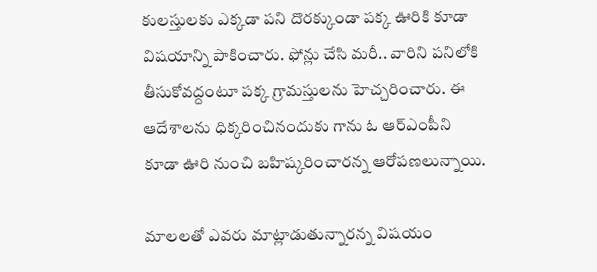కులస్తులకు ఎక్కడా పని దొరక్కుండా పక్క ఊరికి కూడా విషయాన్ని పాకించారు. ఫోన్లు చేసి మరీ.. వారిని పనిలోకి తీసుకోవద్దంటూ పక్క గ్రామస్తులను హెచ్చరించారు. ఈ ఆదేశాలను ధిక్కరించినందుకు గాను ఓ ఆర్ఎంపీని కూడా ఊరి నుంచి బహిష్కరించారన్న ఆరోపణలున్నాయి.

మాలలతో ఎవరు మాట్లాడుతున్నారన్న విషయం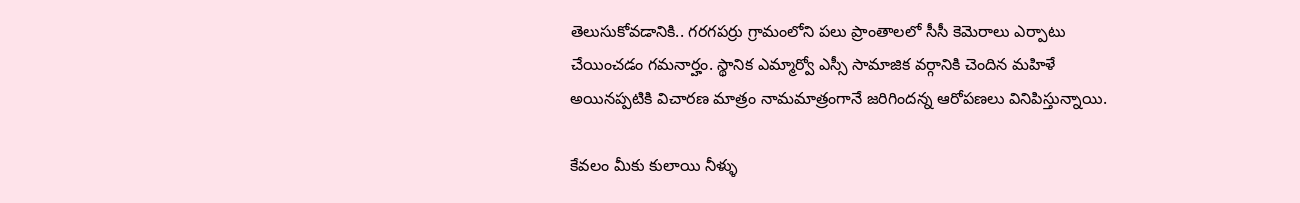తెలుసుకోవడానికి.. గరగపర్రు గ్రామంలోని పలు ప్రాంతాలలో సీసీ కెమెరాలు ఎర్పాటు చేయించడం గమనార్హం. స్థానిక ఎమ్మార్వో ఎస్సీ సామాజిక వర్గానికి చెందిన మహిళే అయినప్పటికి విచారణ మాత్రం నామమాత్రంగానే జరిగిందన్న ఆరోపణలు వినిపిస్తున్నాయి.

కేవలం మీకు కులాయి నీళ్ళు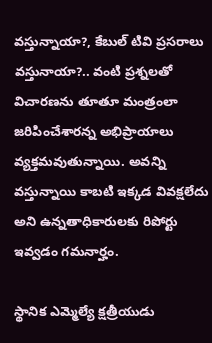వస్తున్నాయా?, కేబుల్ టివి ప్రసరాలు వస్తునాయా?.. వంటి ప్రశ్నలతో విచారణను తూతూ మంత్రంలా జరిపించేశారన్న అభిప్రాయాలు వ్యక్తమవుతున్నాయి. అవన్ని వస్తున్నాయి కాబటి ఇక్కడ వివక్షలేదు అని ఉన్నతాధికారులకు రిపోర్టు ఇవ్వడం గమనార్హం.

స్థానిక ఎమ్మెల్యే క్షత్రీయుడు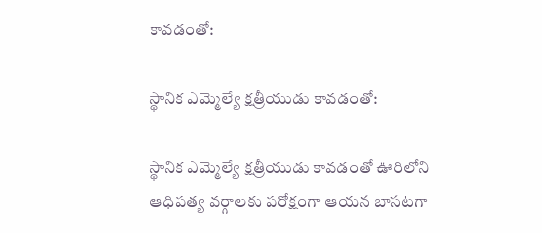కావడంతో:

స్థానిక ఎమ్మెల్యే క్షత్రీయుడు కావడంతో:

స్థానిక ఎమ్మెల్యే క్షత్రీయుడు కావడంతో ఊరిలోని ఆధిపత్య వర్గాలకు పరోక్షంగా ఆయన బాసటగా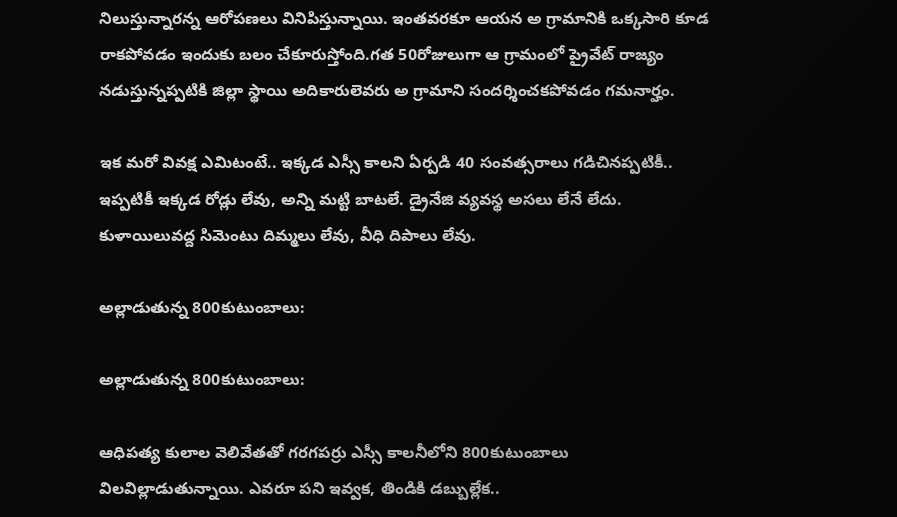నిలుస్తున్నారన్న ఆరోపణలు వినిపిస్తున్నాయి. ఇంతవరకూ ఆయన అ గ్రామానికి ఒక్కసారి కూడ రాకపోవడం ఇందుకు బలం చేకూరుస్తోంది.గత 50రోజులుగా ఆ గ్రామంలో ప్రైవేట్ రాజ్యం నడుస్తున్నప్పటికి జిల్లా స్థాయి అదికారులెవరు అ గ్రామాని సందర్శించకపోవడం గమనార్హం.

ఇక మరో వివక్ష ఎమిటంటే.. ఇక్కడ ఎస్సీ కాలని ఏర్పడి 40 సంవత్సరాలు గడిచినప్పటికీ.. ఇప్పటికీ ఇక్కడ రోడ్లు లేవు, అన్ని మట్టి బాటలే. డ్రైనేజి వ్యవస్థ అసలు లేనే లేదు. కుళాయిలువద్ద సిమెంటు దిమ్మలు లేవు, వీధి దిపాలు లేవు.

అల్లాడుతున్న 800కుటుంబాలు:

అల్లాడుతున్న 800కుటుంబాలు:

ఆధిపత్య కులాల వెలివేతతో గరగపర్రు ఎస్సీ కాలనీలోని 800కుటుంబాలు విలవిల్లాడుతున్నాయి. ఎవరూ పని ఇవ్వక, తిండికి డబ్బుల్లేక..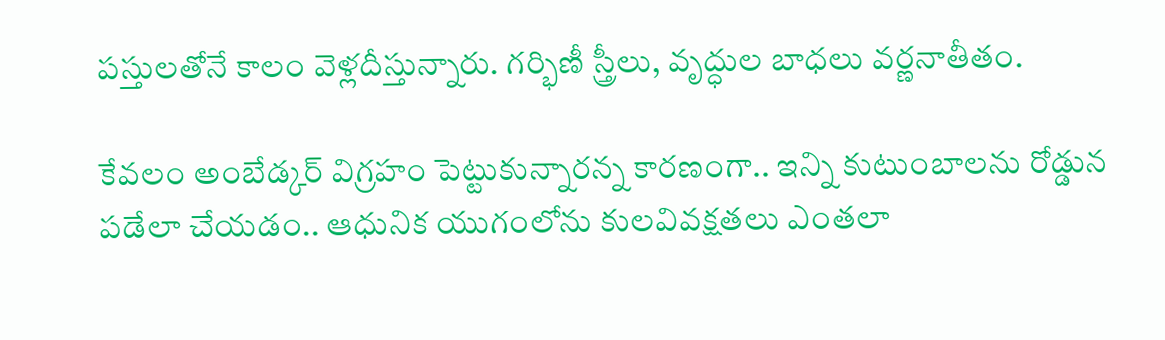పస్తులతోనే కాలం వెళ్లదీస్తున్నారు. గర్భిణీ స్త్రీలు, వృద్ధుల బాధలు వర్ణనాతీతం.

కేవలం అంబేడ్కర్ విగ్రహం పెట్టుకున్నారన్న కారణంగా.. ఇన్ని కుటుంబాలను రోడ్డున పడేలా చేయడం.. ఆధునిక యుగంలోను కులవివక్షతలు ఎంతలా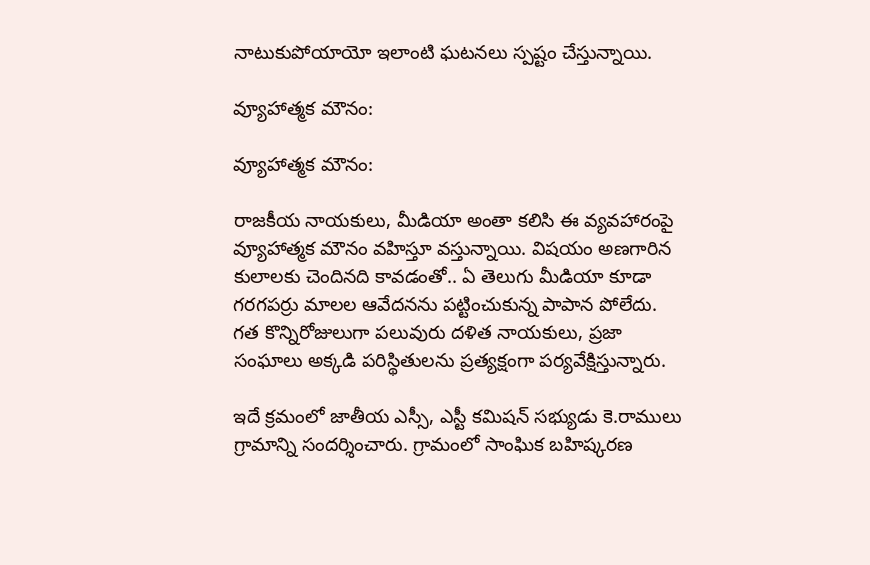నాటుకుపోయాయో ఇలాంటి ఘటనలు స్పష్టం చేస్తున్నాయి.

వ్యూహాత్మక మౌనం:

వ్యూహాత్మక మౌనం:

రాజకీయ నాయకులు, మీడియా అంతా కలిసి ఈ వ్యవహారంపై వ్యూహాత్మక మౌనం వహిస్తూ వస్తున్నాయి. విషయం అణగారిన కులాలకు చెందినది కావడంతో.. ఏ తెలుగు మీడియా కూడా గరగపర్రు మాలల ఆవేదనను పట్టించుకున్న పాపాన పోలేదు. గత కొన్నిరోజులుగా పలువురు దళిత నాయకులు, ప్రజా సంఘాలు అక్కడి పరిస్థితులను ప్రత్యక్షంగా పర్యవేక్షిస్తున్నారు.

ఇదే క్రమంలో జాతీయ ఎస్సీ, ఎస్టీ కమిషన్‌ సభ్యుడు కె.రాములు గ్రామాన్ని సందర్శించారు. గ్రామంలో సాంఘిక బహిష్కరణ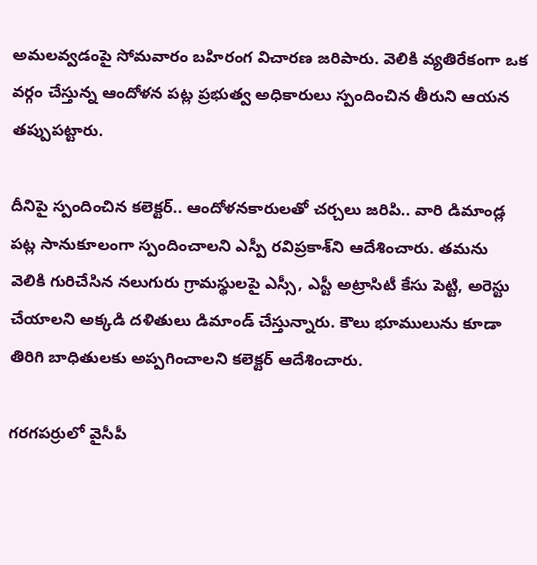అమలవ్వడంపై సోమవారం బహిరంగ విచారణ జరిపారు. వెలికి వ్యతిరేకంగా ఒక వర్గం చేస్తున్న ఆందోళన పట్ల ప్రభుత్వ అధికారులు స్పందించిన తీరుని ఆయన తప్పుపట్టారు.

దీనిపై స్పందించిన కలెక్టర్.. ఆందోళనకారులతో చర్చలు జరిపి.. వారి డిమాండ్ల పట్ల సానుకూలంగా స్పందించాలని ఎస్పీ రవిప్రకాశ్‌ని ఆదేశించారు. తమను వెలికి గురిచేసిన నలుగురు గ్రామస్థులపై ఎస్సీ, ఎస్టీ అట్రాసిటీ కేసు పెట్టి, అరెస్టు చేయాలని అక్కడి దళితులు డిమాండ్ చేస్తున్నారు. కౌలు భూములును కూడా తిరిగి బాధితులకు అప్పగించాలని కలెక్టర్ ఆదేశించారు.

గరగపర్రులో వైసీపీ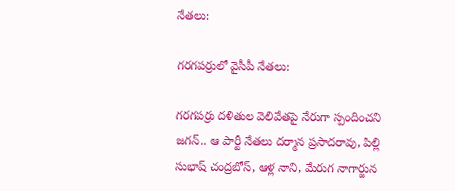నేతలు:

గరగపర్రులో వైసీపీ నేతలు:

గరగపర్రు దళితుల వెలివేతపై నేరుగా స్పందించని జగన్.. ఆ పార్టీ నేతలు దర్మాన ప్రసాదరావు, పిల్లి సుభాష్ చంద్రబోస్, ఆళ్ల నాని, మేరుగ నాగార్జున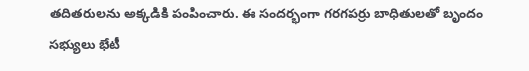తదితరులను అక్కడికి పంపించారు. ఈ సందర్భంగా గరగపర్రు బాధితులతో బృందం సభ్యులు భేటీ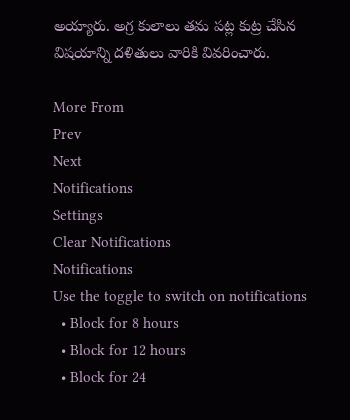అయ్యారు. అగ్ర కులాలు తమ పట్ల కుట్ర చేసిన విషయాన్ని దళితులు వారికి వివరించారు.

More From
Prev
Next
Notifications
Settings
Clear Notifications
Notifications
Use the toggle to switch on notifications
  • Block for 8 hours
  • Block for 12 hours
  • Block for 24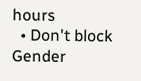hours
  • Don't block
Gender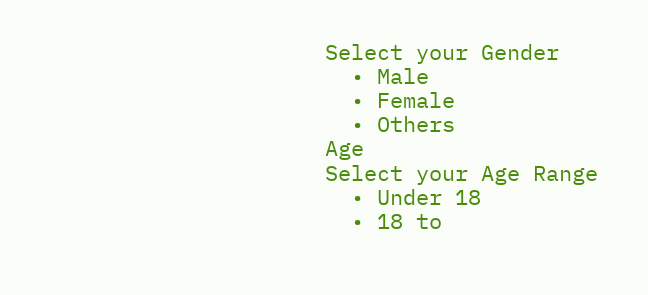Select your Gender
  • Male
  • Female
  • Others
Age
Select your Age Range
  • Under 18
  • 18 to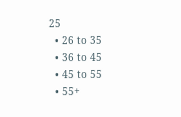25
  • 26 to 35
  • 36 to 45
  • 45 to 55
  • 55+